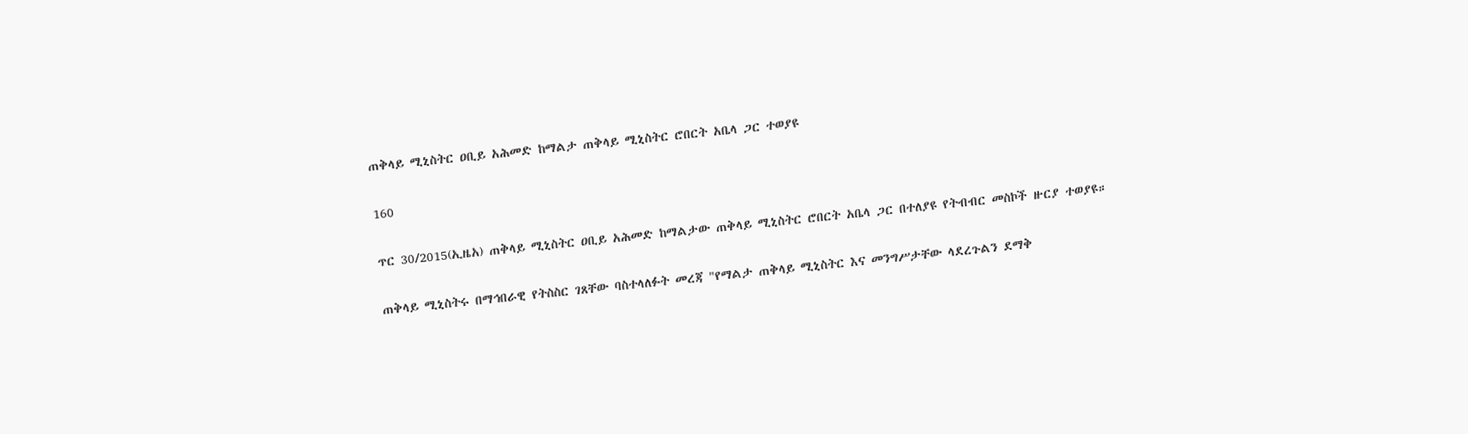ጠቅላይ ሚኒስትር ዐቢይ አሕመድ ከማልታ ጠቅላይ ሚኒስትር ሮበርት አቤላ ጋር ተወያዩ

160

ጥር 30/2015(ኢዜአ) ጠቅላይ ሚኒስትር ዐቢይ አሕመድ ከማልታው ጠቅላይ ሚኒስትር ሮበርት አቤላ ጋር በተለያዩ የትብብር መስኮች ዙርያ ተወያዩ።

ጠቅላይ ሚኒስትሩ በማኅበራዊ የትስስር ገጸቸው ባስተላለፉት መረጃ "የማልታ ጠቅላይ ሚኒስትር እና መንግሥታቸው ላደረጉልን ደማቅ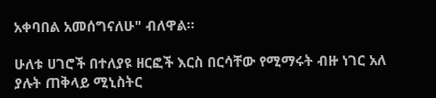አቀባበል አመሰግናለሁ" ብለዋል።

ሁለቱ ሀገሮች በተለያዩ ዘርፎች እርስ በርሳቸው የሚማሩት ብዙ ነገር አለ ያሉት ጠቅላይ ሚኒስትር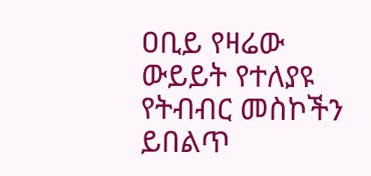ዐቢይ የዛሬው ውይይት የተለያዩ የትብብር መስኮችን ይበልጥ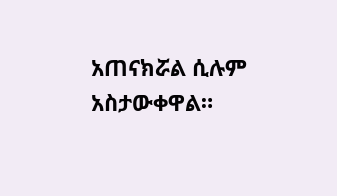አጠናክሯል ሲሉም አስታውቀዋል።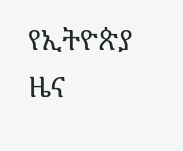የኢትዮጵያ ዜና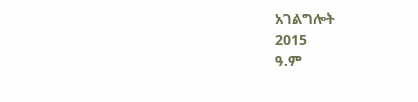አገልግሎት
2015
ዓ.ም